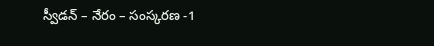స్వీడన్ – నేరం – సంస్కరణ -1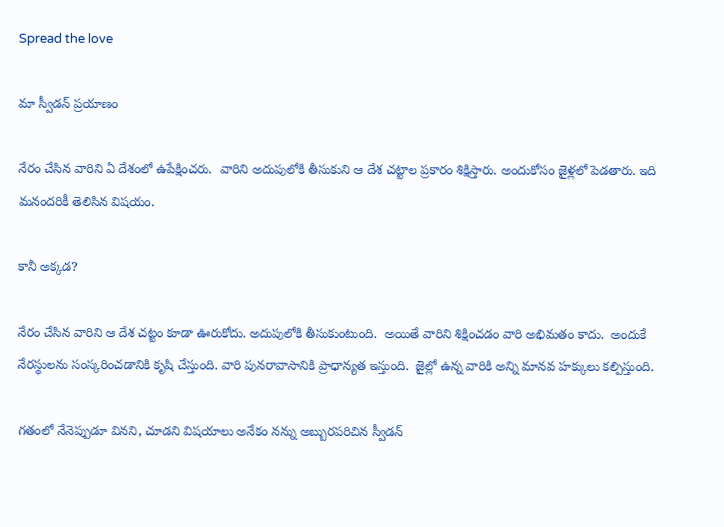Spread the love

మా స్వీడన్ ప్రయాణం

నేరం చేసిన వారిని ఏ దేశంలో ఉపేక్షించరు.  వారిని అదుపులోకి తీసుకుని ఆ దేశ చట్టాల ప్రకారం శిక్షిస్తారు. అందుకోసం జైళ్లలో పెడతారు. ఇది మనందరికీ తెలిసిన విషయం.

కానీ అక్కడ?

నేరం చేసిన వారిని ఆ దేశ చట్టం కూడా ఊరుకోదు. అదుపులోకి తీసుకుంటుంది.  అయితే వారిని శిక్షించడం వారి అభిమతం కాదు.  అందుకే నేరస్థులను సంస్కరించడానికి కృషి చేస్తుంది. వారి పునరావాసానికి ప్రాధాన్యత ఇస్తుంది.  జైల్లో ఉన్న వారికి అన్ని మానవ హక్కులు కల్పిస్తుంది.

గతంలో నేనెప్పుడూ వినని, చూడని విషయాలు అనేకం నన్ను అబ్బురపరిచిన స్వీడన్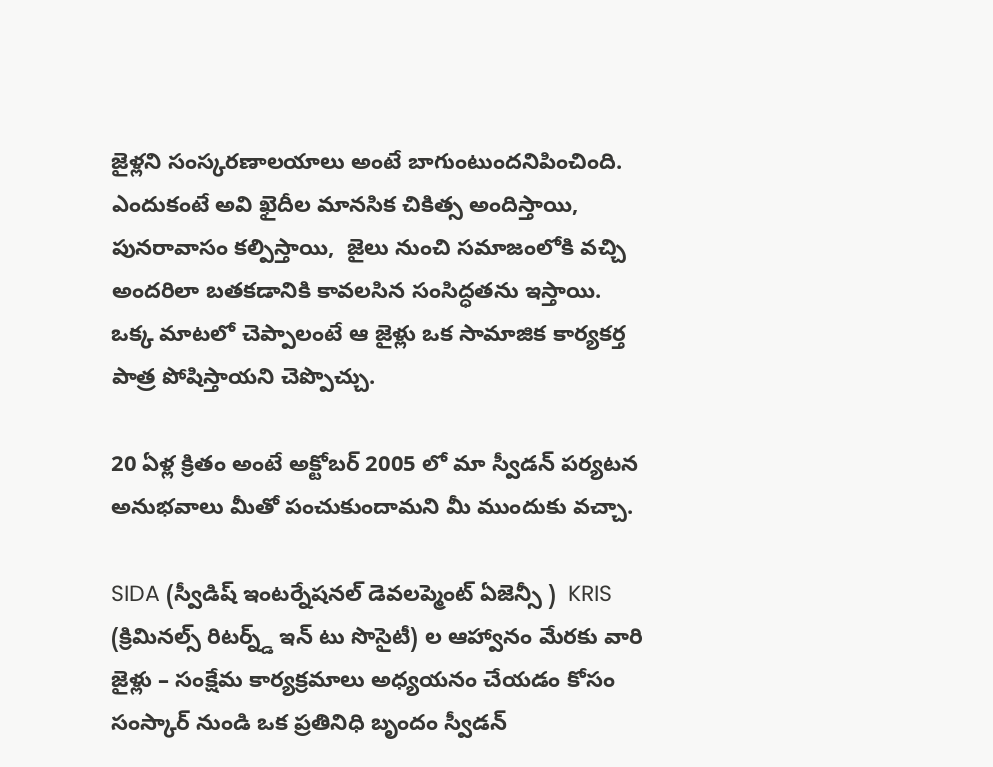జైళ్లని సంస్కరణాలయాలు అంటే బాగుంటుందనిపించింది.  ఎందుకంటే అవి ఖైదీల మానసిక చికిత్స అందిస్తాయి, పునరావాసం కల్పిస్తాయి,  జైలు నుంచి సమాజంలోకి వచ్చి అందరిలా బతకడానికి కావలసిన సంసిద్ధతను ఇస్తాయి. ఒక్క మాటలో చెప్పాలంటే ఆ జైళ్లు ఒక సామాజిక కార్యకర్త పాత్ర పోషిస్తాయని చెప్పొచ్చు.

20 ఏళ్ల క్రితం అంటే అక్టోబర్ 2005 లో మా స్వీడన్ పర్యటన అనుభవాలు మీతో పంచుకుందామని మీ ముందుకు వచ్చా.

SIDA (స్వీడిష్ ఇంటర్నేషనల్ డెవలప్మెంట్ ఏజెన్సీ )  KRIS (క్రిమినల్స్ రిటర్న్డ్ ఇన్ టు సొసైటీ) ల ఆహ్వానం మేరకు వారి జైళ్లు – సంక్షేమ కార్యక్రమాలు అధ్యయనం చేయడం కోసం సంస్కార్ నుండి ఒక ప్రతినిధి బృందం స్వీడన్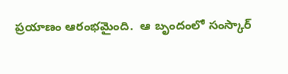ప్రయాణం ఆరంభమైంది.  ఆ బృందంలో సంస్కార్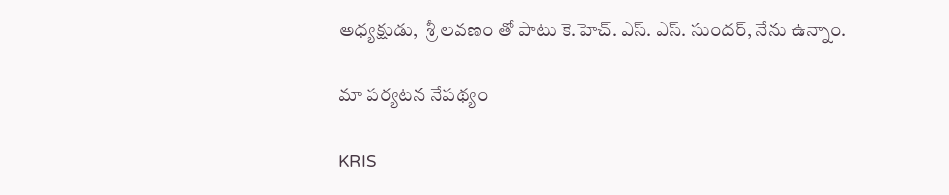అధ్యక్షుడు,  శ్రీ లవణం తో పాటు కె.హెచ్. ఎస్. ఎస్. సుందర్, నేను ఉన్నాం.

మా పర్యటన నేపథ్యం

KRIS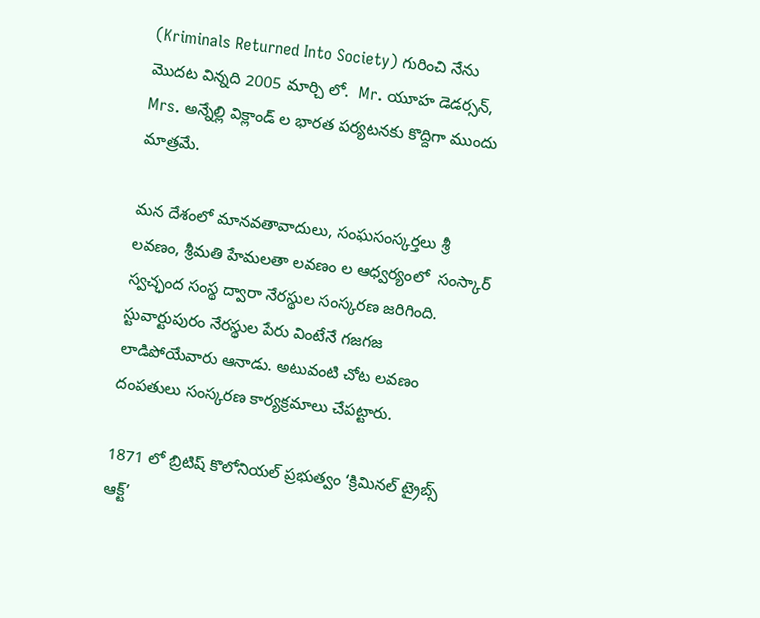(Kriminals Returned Into Society) గురించి నేను మొదట విన్నది 2005 మార్చి లో.  Mr. యూహ డెడర్సన్, Mrs. అన్నేల్లి విక్లాండ్ ల భారత పర్యటనకు కొద్దిగా ముందు మాత్రమే.

మన దేశంలో మానవతావాదులు, సంఘసంస్కర్తలు శ్రీ లవణం, శ్రీమతి హేమలతా లవణం ల ఆధ్వర్యంలో  సంస్కార్ స్వచ్ఛంద సంస్థ ద్వారా నేరస్థుల సంస్కరణ జరిగింది. స్టువార్టుపురం నేరస్థుల పేరు వింటేనే గజగజ లాడిపోయేవారు ఆనాడు. అటువంటి చోట లవణం దంపతులు సంస్కరణ కార్యక్రమాలు చేపట్టారు.

1871 లో బ్రిటిష్ కొలోనియల్ ప్రభుత్వం ‘క్రిమినల్ ట్రైబ్స్ ఆక్ట్’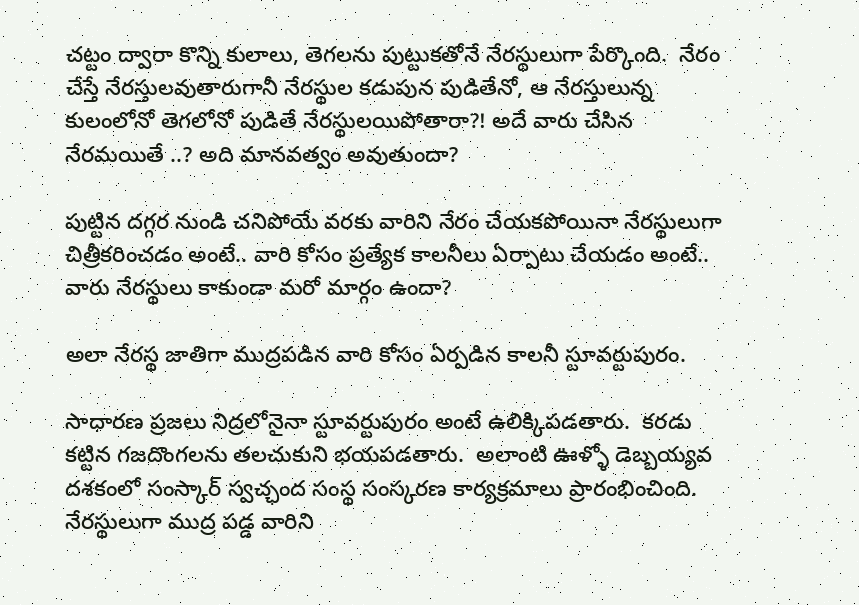చట్టం ద్వారా కొన్ని కులాలు, తెగలను పుట్టుకతోనే నేరస్థులుగా పేర్కొంది.  నేరం చేస్తే నేరస్తులవుతారుగానీ నేరస్థుల కడుపున పుడితేనో, ఆ నేరస్తులున్న కులంలోనో తెగలోనో పుడితే నేరస్థులయిపోతారా?! అదే వారు చేసిన నేరమయితే ..? అది మానవత్వం అవుతుందా?

పుట్టిన దగ్గర నుండి చనిపోయే వరకు వారిని నేరం చేయకపోయినా నేరస్థులుగా చిత్రీకరించడం అంటే.. వారి కోసం ప్రత్యేక కాలనీలు ఏర్పాటు చేయడం అంటే..   వారు నేరస్థులు కాకుండా మరో మార్గం ఉందా?

అలా నేరస్థ జాతిగా ముద్రపడిన వారి కోసం ఏర్పడిన కాలనీ స్టూవర్టుపురం.

సాధారణ ప్రజలు నిద్రలోనైనా స్టూవర్టుపురం అంటే ఉలిక్కిపడతారు.  కరడు కట్టిన గజదొంగలను తలచుకుని భయపడతారు.  అలాంటి ఊళ్ళో డెబ్బయ్యవ దశకంలో సంస్కార్ స్వచ్ఛంద సంస్థ సంస్కరణ కార్యక్రమాలు ప్రారంభించింది.   నేరస్థులుగా ముద్ర పడ్డ వారిని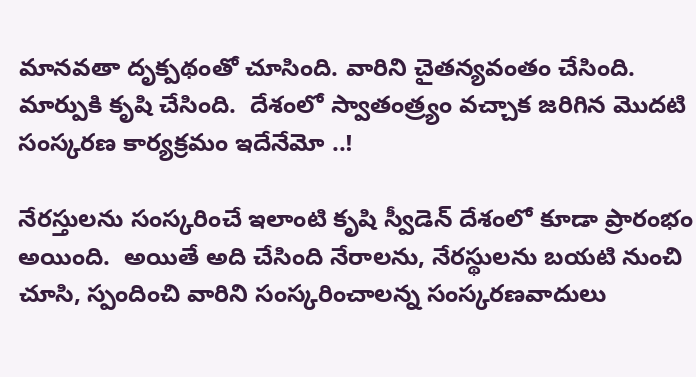మానవతా దృక్పథంతో చూసింది. వారిని చైతన్యవంతం చేసింది.  మార్పుకి కృషి చేసింది.  దేశంలో స్వాతంత్ర్యం వచ్చాక జరిగిన మొదటి సంస్కరణ కార్యక్రమం ఇదేనేమో ..!

నేరస్తులను సంస్కరించే ఇలాంటి కృషి స్వీడెన్ దేశంలో కూడా ప్రారంభం అయింది.  అయితే అది చేసింది నేరాలను, నేరస్థులను బయటి నుంచి చూసి, స్పందించి వారిని సంస్కరించాలన్న సంస్కరణవాదులు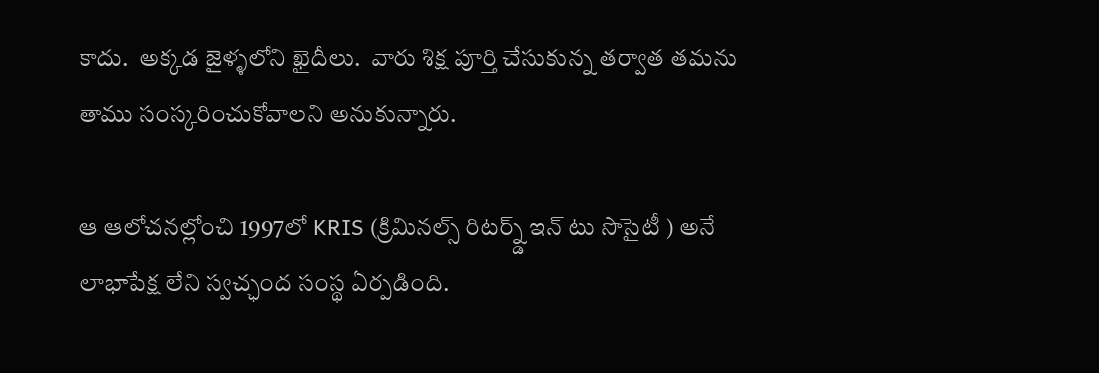కాదు.  అక్కడ జైళ్ళలోని ఖైదీలు.  వారు శిక్ష పూర్తి చేసుకున్న తర్వాత తమను తాము సంస్కరించుకోవాలని అనుకున్నారు.

ఆ ఆలోచనల్లోంచి 1997లో KRIS (క్రిమినల్స్ రిటర్న్డ్ ఇన్ టు సొసైటీ ) అనే లాభాపేక్ష లేని స్వచ్ఛంద సంస్థ ఏర్పడింది.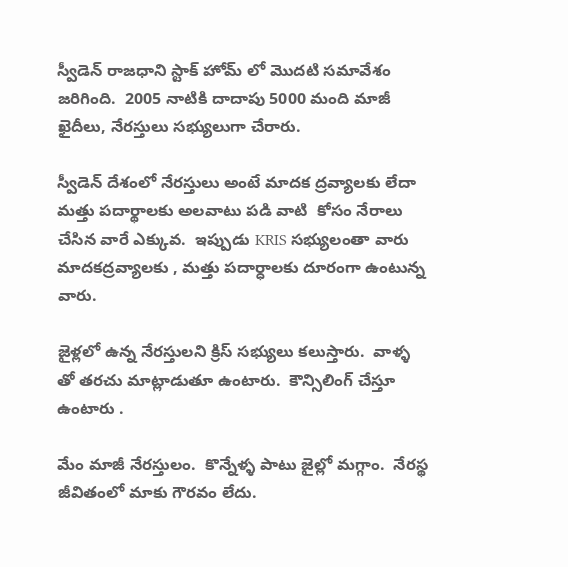స్వీడెన్ రాజధాని స్టాక్ హోమ్ లో మొదటి సమావేశం జరిగింది.  2005 నాటికి దాదాపు 5000 మంది మాజీ ఖైదీలు, నేరస్తులు సభ్యులుగా చేరారు.

స్వీడెన్ దేశంలో నేరస్తులు అంటే మాదక ద్రవ్యాలకు లేదా మత్తు పదార్థాలకు అలవాటు పడి వాటి  కోసం నేరాలు చేసిన వారే ఎక్కువ.  ఇప్పుడు KRIS సభ్యులంతా వారు మాదకద్రవ్యాలకు , మత్తు పదార్ధాలకు దూరంగా ఉంటున్న వారు.

జైళ్లలో ఉన్న నేరస్తులని క్రిస్ సభ్యులు కలుస్తారు.  వాళ్ళ తో తరచు మాట్లాడుతూ ఉంటారు.  కౌన్సిలింగ్ చేస్తూ ఉంటారు .

మేం మాజీ నేరస్తులం.  కొన్నేళ్ళ పాటు జైల్లో మగ్గాం.  నేరస్థ జీవితంలో మాకు గౌరవం లేదు.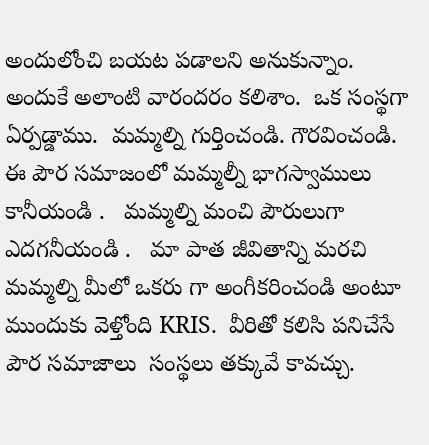అందులోంచి బయట పడాలని అనుకున్నాం.  అందుకే అలాంటి వారందరం కలిశాం.  ఒక సంస్థగా ఏర్పడ్డాము.  మమ్మల్ని గుర్తించండి. గౌరవించండి.  ఈ పౌర సమాజంలో మమ్మల్నీ భాగస్వాములు కానీయండి .   మమ్మల్ని మంచి పౌరులుగా ఎదగనీయండి .   మా పాత జీవితాన్ని మరచి మమ్మల్ని మీలో ఒకరు గా అంగీకరించండి అంటూ ముందుకు వెళ్తోంది KRIS.  వీరితో కలిసి పనిచేసే పౌర సమాజాలు  సంస్థలు తక్కువే కావచ్చు.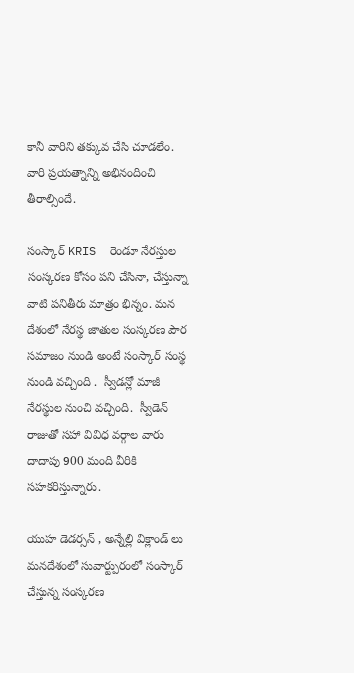కానీ వారిని తక్కువ చేసి చూడలేం.  వారి ప్రయత్నాన్ని అభినందించి తీరాల్సిందే.

సంస్కార్ KRIS  రెండూ నేరస్తుల సంస్కరణ కోసం పని చేసినా, చేస్తున్నా వాటి పనితీరు మాత్రం భిన్నం. మన దేశంలో నేరస్థ జాతుల సంస్కరణ పౌర సమాజం నుండి అంటే సంస్కార్ సంస్థ నుండి వచ్చింది .  స్వీడన్లో మాజీ నేరస్థుల నుంచి వచ్చింది.  స్వీడెన్ రాజుతో సహా వివిధ వర్గాల వారు దాదాపు 900 మంది వీరికి సహకరిస్తున్నారు.

యుహ డెడర్సన్ , అన్నేల్లి విక్లాండ్ లు మనదేశంలో సువార్ట్పురంలో సంస్కార్ చేస్తున్న సంస్కరణ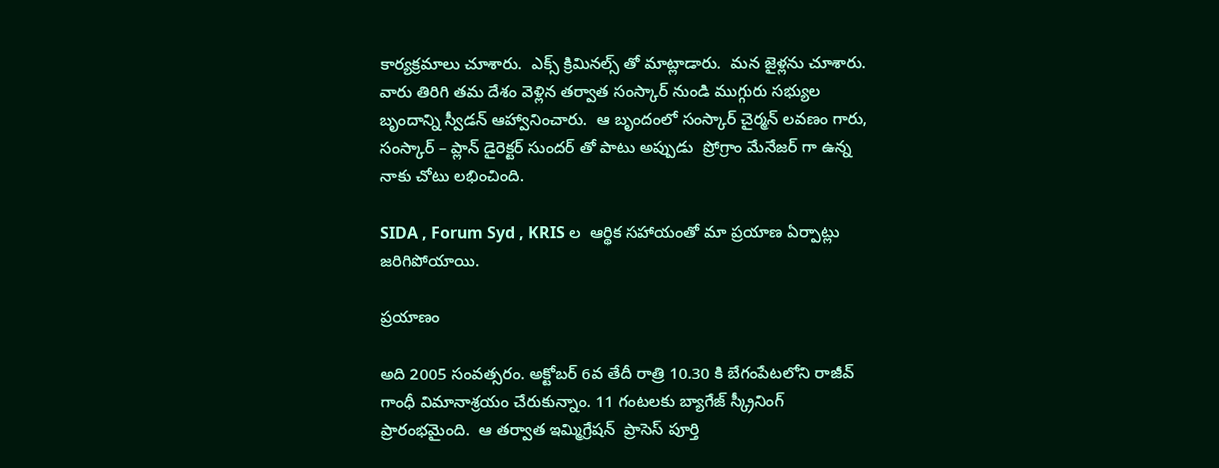కార్యక్రమాలు చూశారు.  ఎక్స్ క్రిమినల్స్ తో మాట్లాడారు.  మన జైళ్లను చూశారు.  వారు తిరిగి తమ దేశం వెళ్లిన తర్వాత సంస్కార్ నుండి ముగ్గురు సభ్యుల బృందాన్ని స్వీడన్ ఆహ్వానించారు.  ఆ బృందంలో సంస్కార్ చైర్మన్ లవణం గారు, సంస్కార్ – ప్లాన్ డైరెక్టర్ సుందర్ తో పాటు అప్పుడు  ప్రోగ్రాం మేనేజర్ గా ఉన్న నాకు చోటు లభించింది.

SIDA , Forum Syd , KRIS ల  ఆర్థిక సహాయంతో మా ప్రయాణ ఏర్పాట్లు జరిగిపోయాయి.

ప్రయాణం

అది 2005 సంవత్సరం. అక్టోబర్ 6వ తేదీ రాత్రి 10.30 కి బేగంపేటలోని రాజీవ్ గాంధీ విమానాశ్రయం చేరుకున్నాం. 11 గంటలకు బ్యాగేజ్ స్క్రీనింగ్ ప్రారంభమైంది.  ఆ తర్వాత ఇమ్మిగ్రేషన్  ప్రాసెస్ పూర్తి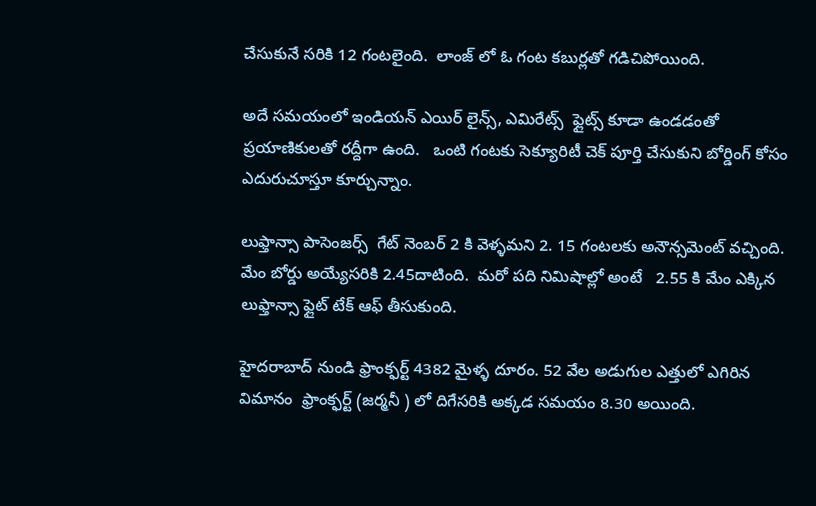చేసుకునే సరికి 12 గంటలైంది.  లాంజ్ లో ఓ గంట కబుర్లతో గడిచిపోయింది.

అదే సమయంలో ఇండియన్ ఎయిర్ లైన్స్, ఎమిరేట్స్  ఫ్లైట్స్ కూడా ఉండడంతో ప్రయాణికులతో రద్దీగా ఉంది.   ఒంటి గంటకు సెక్యూరిటీ చెక్ పూర్తి చేసుకుని బోర్డింగ్ కోసం ఎదురుచూస్తూ కూర్చున్నాం.

లుఫ్తాన్సా పాసెంజర్స్  గేట్ నెంబర్ 2 కి వెళ్ళమని 2. 15 గంటలకు అనౌన్సమెంట్ వచ్చింది.  మేం బోర్డు అయ్యేసరికి 2.45దాటింది.  మరో పది నిమిషాల్లో అంటే   2.55 కి మేం ఎక్కిన లుఫ్తాన్సా ఫ్లైట్ టేక్ ఆఫ్ తీసుకుంది.

హైదరాబాద్ నుండి ఫ్రాంక్ఫర్ట్ 4382 మైళ్ళ దూరం. 52 వేల అడుగుల ఎత్తులో ఎగిరిన విమానం  ఫ్రాంక్ఫర్ట్ (జర్మనీ ) లో దిగేసరికి అక్కడ సమయం 8.30 అయింది.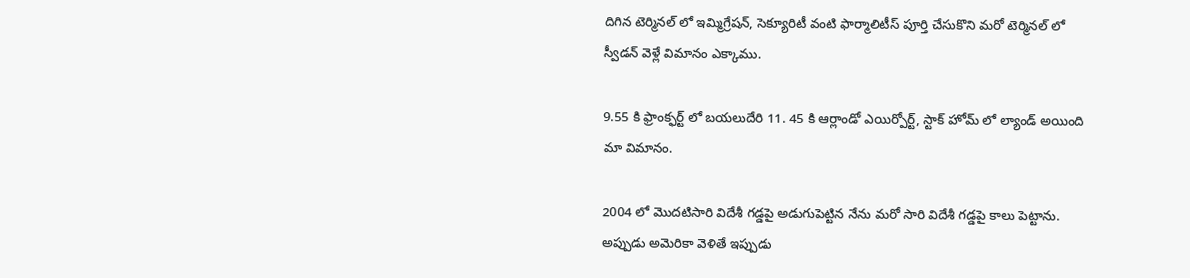దిగిన టెర్మినల్ లో ఇమ్మిగ్రేషన్, సెక్యూరిటీ వంటి ఫార్మాలిటీస్ పూర్తి చేసుకొని మరో టెర్మినల్ లో స్వీడన్ వెళ్లే విమానం ఎక్కాము.

9.55 కి ఫ్రాంక్ఫర్ట్ లో బయలుదేరి 11. 45 కి ఆర్లాండో ఎయిర్పోర్ట్, స్టాక్ హోమ్ లో ల్యాండ్ అయింది మా విమానం.

2004 లో మొదటిసారి విదేశీ గడ్డపై అడుగుపెట్టిన నేను మరో సారి విదేశీ గడ్డపై కాలు పెట్టాను. అప్పుడు అమెరికా వెళితే ఇప్పుడు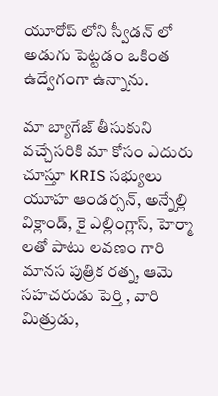యూరోప్ లోని స్వీడన్ లో అడుగు పెట్టడం ఒకింత ఉద్వేగంగా ఉన్నాను.

మా బ్యాగేజ్ తీసుకుని వచ్చేసరికి మా కోసం ఎదురు చూస్తూ KRIS సభ్యులు యూహ ఆండర్సన్, అన్నేల్లి విక్లాండ్, కై ఎల్లింగ్లాస్, హెర్మా  లతో పాటు లవణం గారి మానస పుత్రిక రత్న, ఆమె సహచరుడు పెర్తి , వారి మిత్రుడు,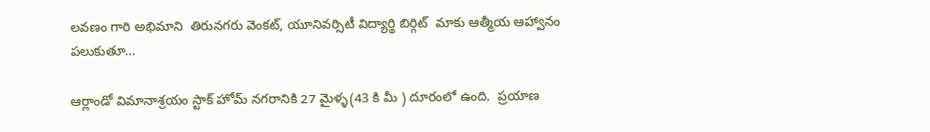లవణం గారి అభిమాని  తిరునగరు వెంకట్, యూనివర్సిటీ విద్యార్థి బిర్గిట్  మాకు ఆత్మీయ ఆహ్వానం పలుకుతూ…

ఆర్లాండో విమానాశ్రయం స్టాక్ హోమ్ నగరానికి 27 మైళ్ళ(43 కి మీ ) దూరంలో ఉంది.  ప్రయాణ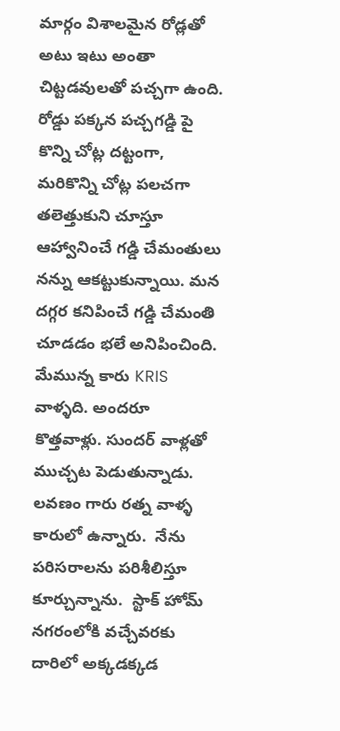మార్గం విశాలమైన రోడ్లతో అటు ఇటు అంతా చిట్టడవులతో పచ్చగా ఉంది. రోడ్డు పక్కన పచ్చగడ్డి పై కొన్ని చోట్ల దట్టంగా, మరికొన్ని చోట్ల పలచగా తలెత్తుకుని చూస్తూ ఆహ్వానించే గడ్డి చేమంతులు నన్ను ఆకట్టుకున్నాయి. మన దగ్గర కనిపించే గడ్డి చేమంతి చూడడం భలే అనిపించింది. మేమున్న కారు KRIS వాళ్ళది. అందరూ కొత్తవాళ్లు. సుందర్ వాళ్లతో ముచ్చట పెడుతున్నాడు. లవణం గారు రత్న వాళ్ళ కారులో ఉన్నారు.  నేను పరిసరాలను పరిశీలిస్తూ కూర్చున్నాను.  స్టాక్ హోమ్ నగరంలోకి వచ్చేవరకు దారిలో అక్కడక్కడ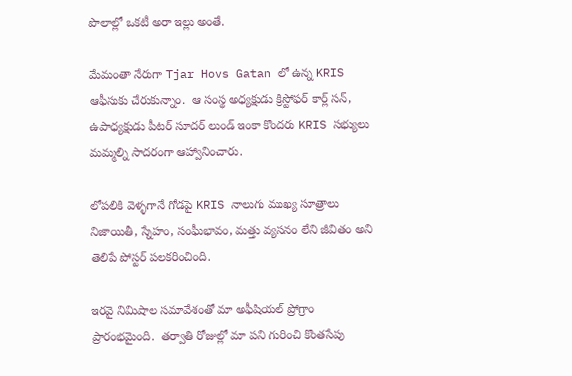పొలాల్లో ఒకటీ అరా ఇల్లు అంతే.

మేమంతా నేరుగా Tjar Hovs Gatan లో ఉన్న KRIS ఆఫీసుకు చేరుకున్నాం.  ఆ సంస్థ అధ్యక్షుడు క్రిస్టోఫర్ కార్ల్ సన్, ఉపాధ్యక్షుడు పీటర్ సూదర్ లుండ్ ఇంకా కొందరు KRIS సభ్యులు మమ్మల్ని సాదరంగా ఆహ్వానించారు.

లోపలికి వెళ్ళగానే గోడపై KRIS నాలుగు ముఖ్య సూత్రాలు నిజాయితీ, స్నేహం, సంఘీభావం, మత్తు వ్యసనం లేని జీవితం అని తెలిపే పోస్టర్ పలకరించింది.

ఇరవై నిమిషాల సమావేశంతో మా అఫీషియల్ ప్రోగ్రాం ప్రారంభమైంది.  తర్వాతి రోజుల్లో మా పని గురించి కొంతసేపు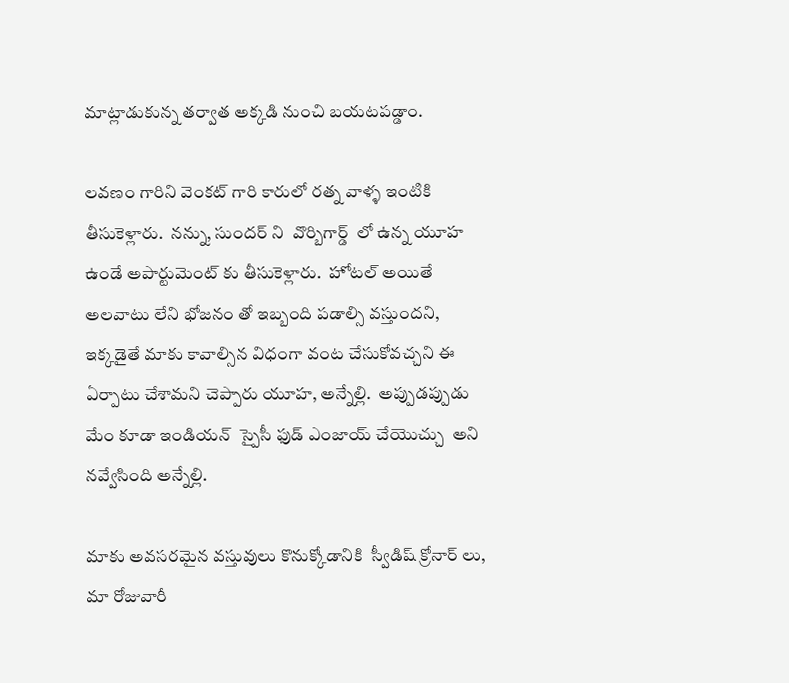మాట్లాడుకున్న తర్వాత అక్కడి నుంచి బయటపడ్డాం.

లవణం గారిని వెంకట్ గారి కారులో రత్న వాళ్ళ ఇంటికి తీసుకెళ్లారు.  నన్ను, సుందర్ ని  వొర్బిగార్డ్  లో ఉన్న యూహ ఉండే అపార్టుమెంట్ కు తీసుకెళ్లారు.  హోటల్ అయితే అలవాటు లేని భోజనం తో ఇబ్బంది పడాల్సి వస్తుందని, ఇక్కడైతే మాకు కావాల్సిన విధంగా వంట చేసుకోవచ్చని ఈ ఏర్పాటు చేశామని చెప్పారు యూహ, అన్నేల్లి.  అప్పుడప్పుడు మేం కూడా ఇండియన్  స్పైసీ ఫుడ్ ఎంజాయ్ చేయొచ్చు  అని నవ్వేసింది అన్నేల్లి.

మాకు అవసరమైన వస్తువులు కొనుక్కోడానికి  స్వీడిష్ క్రోనార్ లు, మా రోజువారీ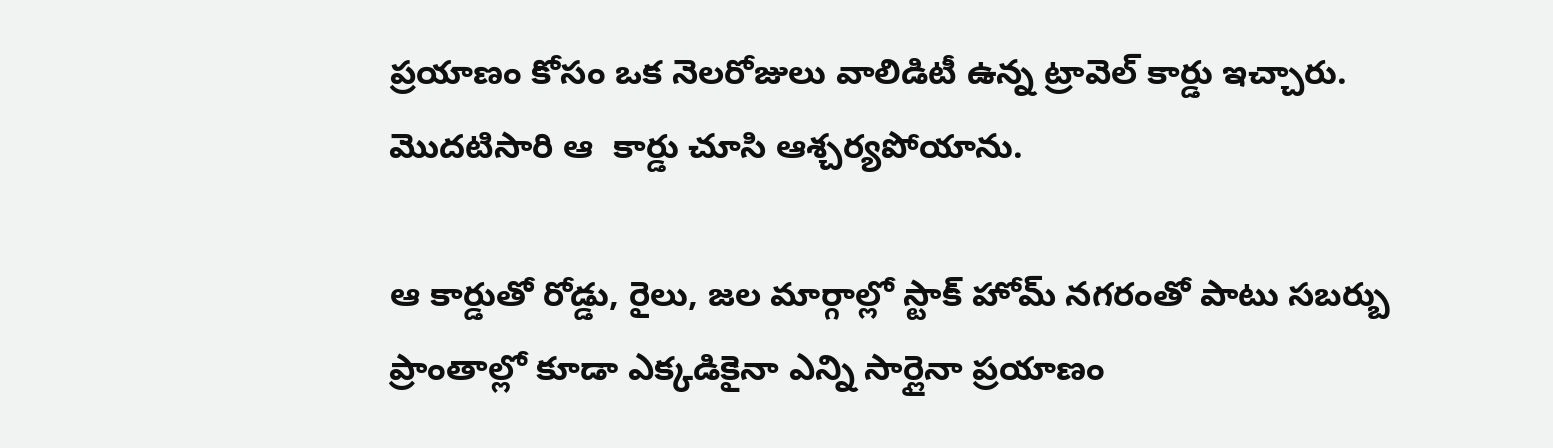ప్రయాణం కోసం ఒక నెలరోజులు వాలిడిటీ ఉన్న ట్రావెల్ కార్డు ఇచ్చారు.  మొదటిసారి ఆ  కార్డు చూసి ఆశ్చర్యపోయాను.

ఆ కార్డుతో రోడ్డు, రైలు, జల మార్గాల్లో స్టాక్ హోమ్ నగరంతో పాటు సబర్బు ప్రాంతాల్లో కూడా ఎక్కడికైనా ఎన్ని సార్లైనా ప్రయాణం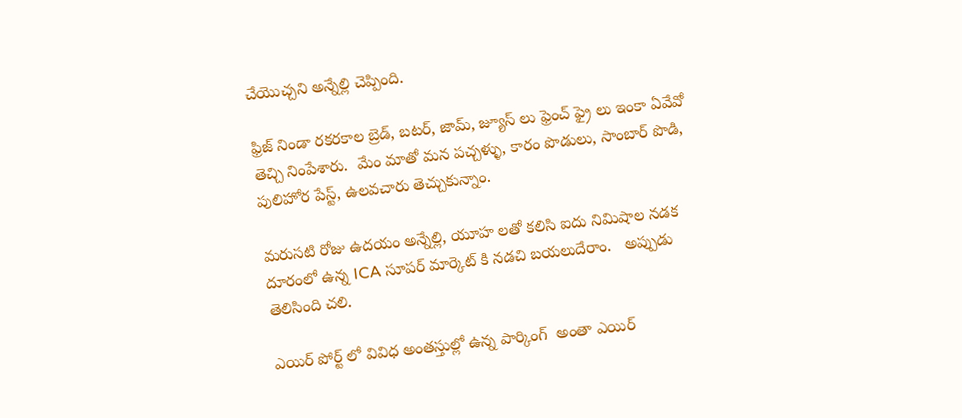చేయొచ్చని అన్నేల్లి చెప్పింది.

ఫ్రిజ్ నిండా రకరకాల బ్రెడ్, బటర్, జామ్, జ్యూస్ లు ఫ్రెంచ్ ఫ్రై లు ఇంకా ఏవేవో తెచ్చి నింపేశారు.  మేం మాతో మన పచ్చళ్ళు, కారం పొడులు, సాంబార్ పొడి, పులిహోర పేస్ట్, ఉలవచారు తెచ్చుకున్నాం.

మరుసటి రోజు ఉదయం అన్నేల్లి, యూహ లతో కలిసి ఐదు నిమిషాల నడక దూరంలో ఉన్న ICA సూపర్ మార్కెట్ కి నడచి బయలుదేరాం.   అప్పుడు తెలిసింది చలి.

ఎయిర్ పోర్ట్ లో వివిధ అంతస్తుల్లో ఉన్న పార్కింగ్  అంతా ఎయిర్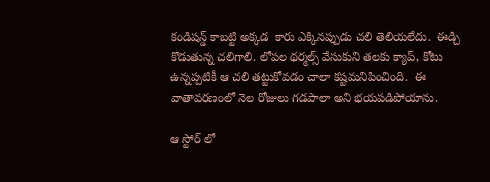కండిషన్డ్ కాబట్టి అక్కడ  కారు ఎక్కినప్పుడు చలి తెలియలేదు.  ఈడ్చి కొడుతున్న చలిగాలి. లోపల థర్మల్స్ వేసుకుని తలకు క్యాప్, కోటు ఉన్నప్పటికీ ఆ చలి తట్టుకోవడం చాలా కష్టమనిపించింది.  ఈ వాతావరణంలో నెల రోజులు గడపాలా అని భయపడిపోయాను.

ఆ స్టోర్ లో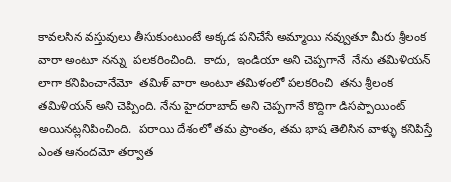కావలసిన వస్తువులు తీసుకుంటుంటే అక్కడ పనిచేసే అమ్మాయి నవ్వుతూ మీరు శ్రీలంక వారా అంటూ నన్ను  పలకరించింది.  కాదు,  ఇండియా అని చెప్పగానే  నేను తమిళియన్ లాగా కనిపించానేమో  తమిళ్ వారా అంటూ తమిళంలో పలకరించి  తను శ్రీలంక తమిళియన్ అని చెప్పింది. నేను హైదరాబాద్ అని చెప్పగానే కొద్దిగా డిసప్పాయింట్ అయినట్లనిపించింది.  పరాయి దేశంలో తమ ప్రాంతం, తమ భాష తెలిసిన వాళ్ళు కనిపిస్తే ఎంత ఆనందమో తర్వాత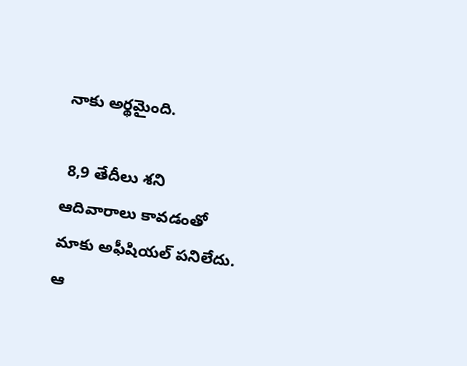నాకు అర్థమైంది.

 8,9 తేదీలు శని ఆదివారాలు కావడంతో మాకు అఫీషియల్ పనిలేదు.  ఆ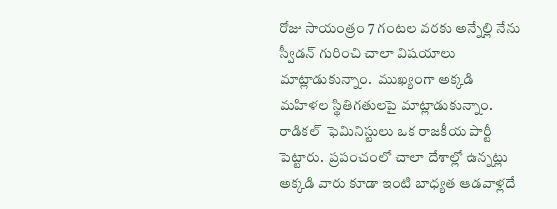రోజు సాయంత్రం 7 గంటల వరకు అన్నేల్లి నేను  స్వీడన్ గురించి చాలా విషయాలు మాట్లాడుకున్నాం.  ముఖ్యంగా అక్కడి మహిళల స్థితిగతులపై మాట్లాడుకున్నాం. రాడికల్  ఫెమినిస్టులు ఒక రాజకీయ పార్టీ పెట్టారు.  ప్రపంచంలో చాలా దేశాల్లో ఉన్నట్లు అక్కడి వారు కూడా ఇంటి బాధ్యత ఆడవాళ్లదే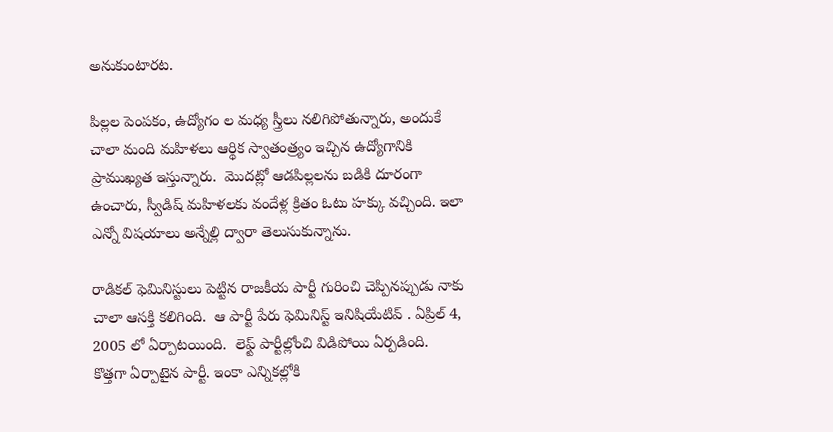అనుకుంటారట.

పిల్లల పెంపకం, ఉద్యోగం ల మధ్య స్త్రీలు నలిగిపోతున్నారు, అందుకే చాలా మంది మహిళలు ఆర్థిక స్వాతంత్ర్యం ఇచ్చిన ఉద్యోగానికి ప్రాముఖ్యత ఇస్తున్నారు.  మొదట్లో ఆడపిల్లలను బడికి దూరంగా ఉంచారు, స్వీడిష్ మహిళలకు వందేళ్ల క్రితం ఓటు హక్కు వచ్చింది. ఇలా ఎన్నో విషయాలు అన్నేల్లి ద్వారా తెలుసుకున్నాను.

రాడికల్ ఫెమినిస్టులు పెట్టిన రాజకీయ పార్టీ గురించి చెప్పినప్పుడు నాకు చాలా ఆసక్తి కలిగింది.  ఆ పార్టీ పేరు ఫెమినిస్ట్ ఇనిషియేటివ్ . ఏప్రిల్ 4, 2005 లో ఏర్పాటయింది.  లెఫ్ట్ పార్టీల్లోంచి విడిపోయి ఏర్పడింది.  కొత్తగా ఏర్పాటైన పార్టీ. ఇంకా ఎన్నికల్లోకి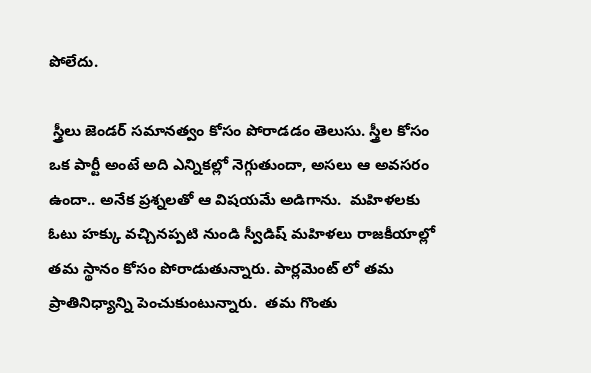పోలేదు.

 స్త్రీలు జెండర్ సమానత్వం కోసం పోరాడడం తెలుసు. స్త్రీల కోసం ఒక పార్టీ అంటే అది ఎన్నికల్లో నెగ్గుతుందా, అసలు ఆ అవసరం ఉందా.. అనేక ప్రశ్నలతో ఆ విషయమే అడిగాను.  మహిళలకు ఓటు హక్కు వచ్చినప్పటి నుండి స్వీడిష్ మహిళలు రాజకీయాల్లో తమ స్థానం కోసం పోరాడుతున్నారు. పార్లమెంట్ లో తమ ప్రాతినిధ్యాన్ని పెంచుకుంటున్నారు.  తమ గొంతు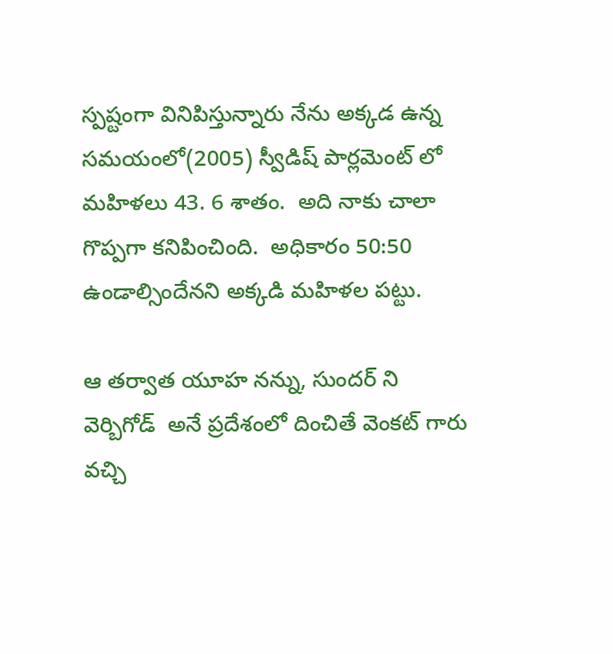స్పష్టంగా వినిపిస్తున్నారు నేను అక్కడ ఉన్న సమయంలో(2005) స్వీడిష్ పార్లమెంట్ లో మహిళలు 43. 6 శాతం.  అది నాకు చాలా గొప్పగా కనిపించింది.  అధికారం 50:50 ఉండాల్సిందేనని అక్కడి మహిళల పట్టు.

ఆ తర్వాత యూహ నన్ను, సుందర్ ని వెర్బిగోడ్  అనే ప్రదేశంలో దించితే వెంకట్ గారు వచ్చి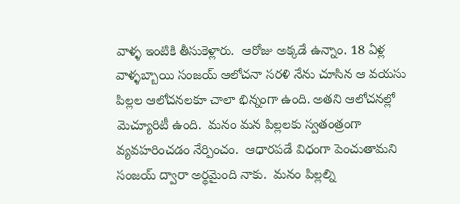వాళ్ళ ఇంటికి తీసుకెళ్లారు.  ఆరోజు అక్కడే ఉన్నాం. 18 ఏళ్ల వాళ్ళబ్బాయి సంజయ్ ఆలోచనా సరళి నేను చూసిన ఆ వయసు పిల్లల ఆలోచనలకూ చాలా భిన్నంగా ఉంది. అతని ఆలోచనల్లో మెచ్యూరిటీ ఉంది.  మనం మన పిల్లలకు స్వతంత్రంగా వ్యవహరించడం నేర్పించం.  ఆధారపడే విధంగా పెంచుతామని సంజయ్ ద్వారా అర్థమైంది నాకు.  మనం పిల్లల్ని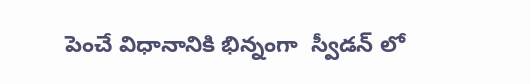పెంచే విధానానికి భిన్నంగా  స్వీడన్ లో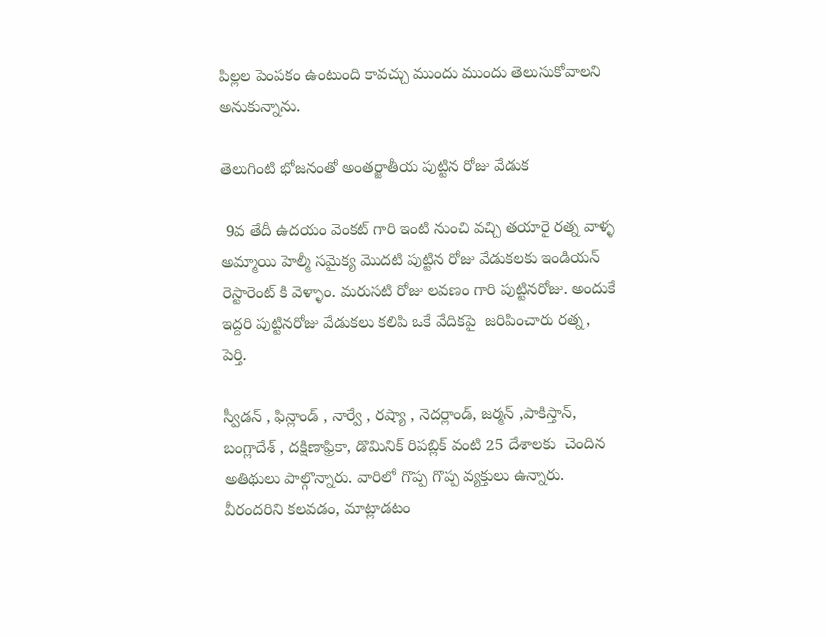పిల్లల పెంపకం ఉంటుంది కావచ్చు ముందు ముందు తెలుసుకోవాలని అనుకున్నాను.

తెలుగింటి భోజనంతో అంతర్జాతీయ పుట్టిన రోజు వేడుక

 9వ తేదీ ఉదయం వెంకట్ గారి ఇంటి నుంచి వచ్చి తయారై రత్న వాళ్ళ అమ్మాయి హెల్మీ సమైక్య మొదటి పుట్టిన రోజు వేడుకలకు ఇండియన్ రెస్టారెంట్ కి వెళ్ళాం. మరుసటి రోజు లవణం గారి పుట్టినరోజు. అందుకే ఇద్దరి పుట్టినరోజు వేడుకలు కలిపి ఒకే వేదికపై  జరిపించారు రత్న, పెర్తి.

స్వీడన్ , ఫిన్లాండ్ , నార్వే , రష్యా , నెదర్లాండ్, జర్మన్ ,పాకిస్తాన్, బంగ్లాదేశ్ , దక్షిణాఫ్రికా, డొమినిక్ రిపబ్లిక్ వంటి 25 దేశాలకు  చెందిన అతిథులు పాల్గొన్నారు. వారిలో గొప్ప గొప్ప వ్యక్తులు ఉన్నారు.  వీరందరిని కలవడం, మాట్లాడటం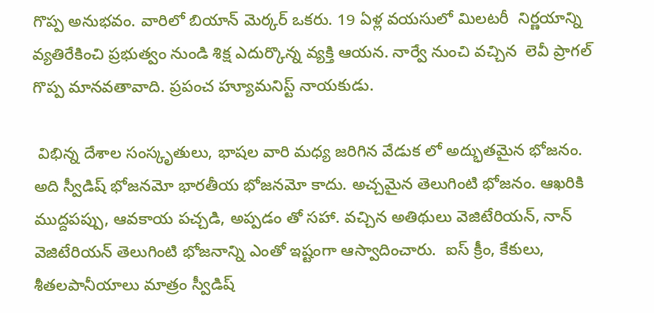గొప్ప అనుభవం. వారిలో బియాన్ మెర్కర్ ఒకరు. 19 ఏళ్ల వయసులో మిలటరీ  నిర్ణయాన్ని వ్యతిరేకించి ప్రభుత్వం నుండి శిక్ష ఎదుర్కొన్న వ్యక్తి ఆయన. నార్వే నుంచి వచ్చిన  లెవీ ప్రాగల్ గొప్ప మానవతావాది. ప్రపంచ హ్యూమనిస్ట్ నాయకుడు.

 విభిన్న దేశాల సంస్కృతులు, భాషల వారి మధ్య జరిగిన వేడుక లో అద్భుతమైన భోజనం.  అది స్వీడిష్ భోజనమో భారతీయ భోజనమో కాదు. అచ్చమైన తెలుగింటి భోజనం. ఆఖరికి ముద్దపప్పు, ఆవకాయ పచ్చడి, అప్పడం తో సహా. వచ్చిన అతిథులు వెజిటేరియన్, నాన్ వెజిటేరియన్ తెలుగింటి భోజనాన్ని ఎంతో ఇష్టంగా ఆస్వాదించారు.  ఐస్ క్రీం, కేకులు, శీతలపానీయాలు మాత్రం స్వీడిష్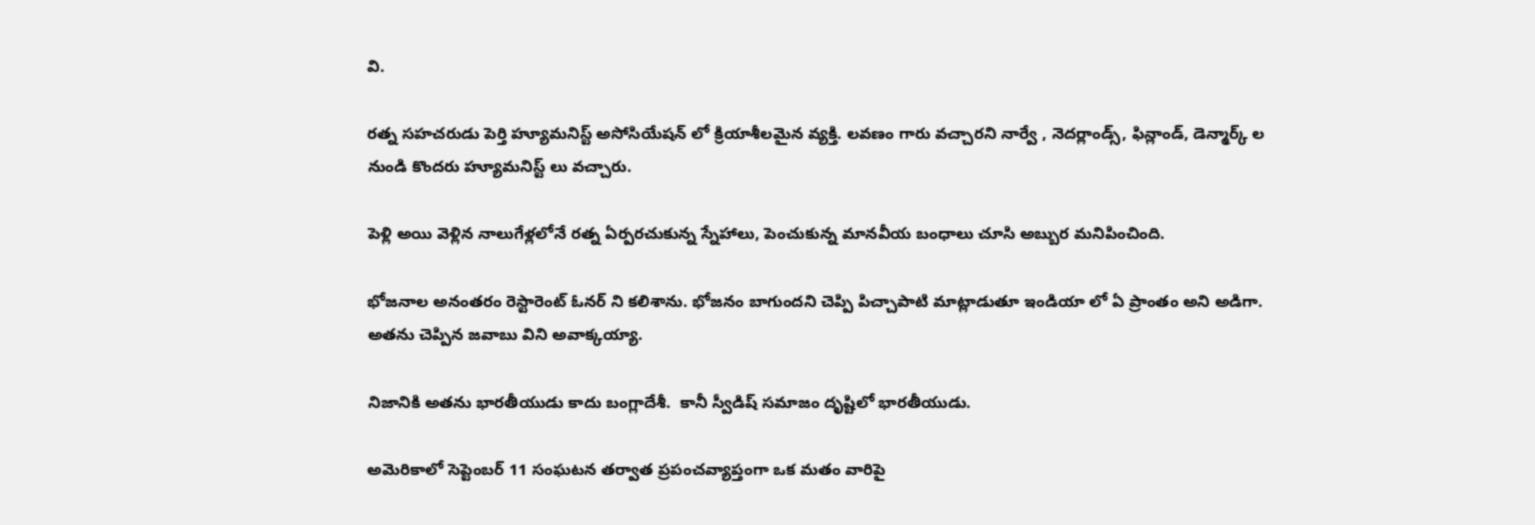వి.

రత్న సహచరుడు పెర్తి హ్యూమనిస్ట్ అసోసియేషన్ లో క్రియాశీలమైన వ్యక్తి. లవణం గారు వచ్చారని నార్వే , నెదర్లాండ్స్, ఫిన్లాండ్, డెన్మార్క్ ల నుండి కొందరు హ్యూమనిస్ట్ లు వచ్చారు.

పెళ్లి అయి వెళ్లిన నాలుగేళ్లలోనే రత్న ఏర్పరచుకున్న స్నేహాలు, పెంచుకున్న మానవీయ బంధాలు చూసి అబ్బుర మనిపించింది.

భోజనాల అనంతరం రెస్టారెంట్ ఓనర్ ని కలిశాను. భోజనం బాగుందని చెప్పి పిచ్చాపాటి మాట్లాడుతూ ఇండియా లో ఏ ప్రాంతం అని అడిగా.  అతను చెప్పిన జవాబు విని అవాక్కయ్యా.

నిజానికి అతను భారతీయుడు కాదు బంగ్లాదేశీ.  కానీ స్వీడిష్ సమాజం దృష్టిలో భారతీయుడు.

అమెరికాలో సెప్టెంబర్ 11 సంఘటన తర్వాత ప్రపంచవ్యాప్తంగా ఒక మతం వారిపై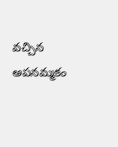వచ్చిన అపనమ్మకం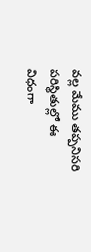వల్ల మేము తప్పనిసరి పరిస్థితుల్లో ఈ విధంగా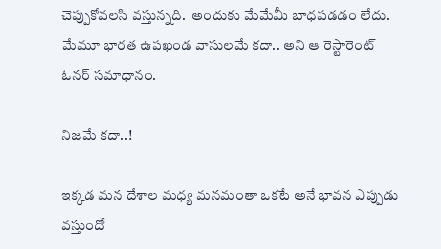చెప్పుకోవలసి వస్తున్నది.  అందుకు మేమేమీ బాధపడడం లేదు. మేమూ భారత ఉపఖండ వాసులమే కదా.. అని ఆ రెస్టారెంట్ ఓనర్ సమాధానం.

నిజమే కదా..!

ఇక్కడ మన దేశాల మధ్య మనమంతా ఒకటే అనే భావన ఎప్పుడు వస్తుందో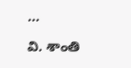…

వి. శాంతి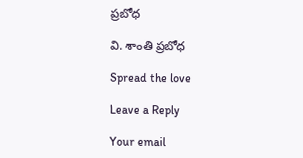ప్రబోధ

వి. శాంతి ప్రబోధ

Spread the love

Leave a Reply

Your email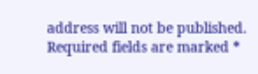address will not be published. Required fields are marked *